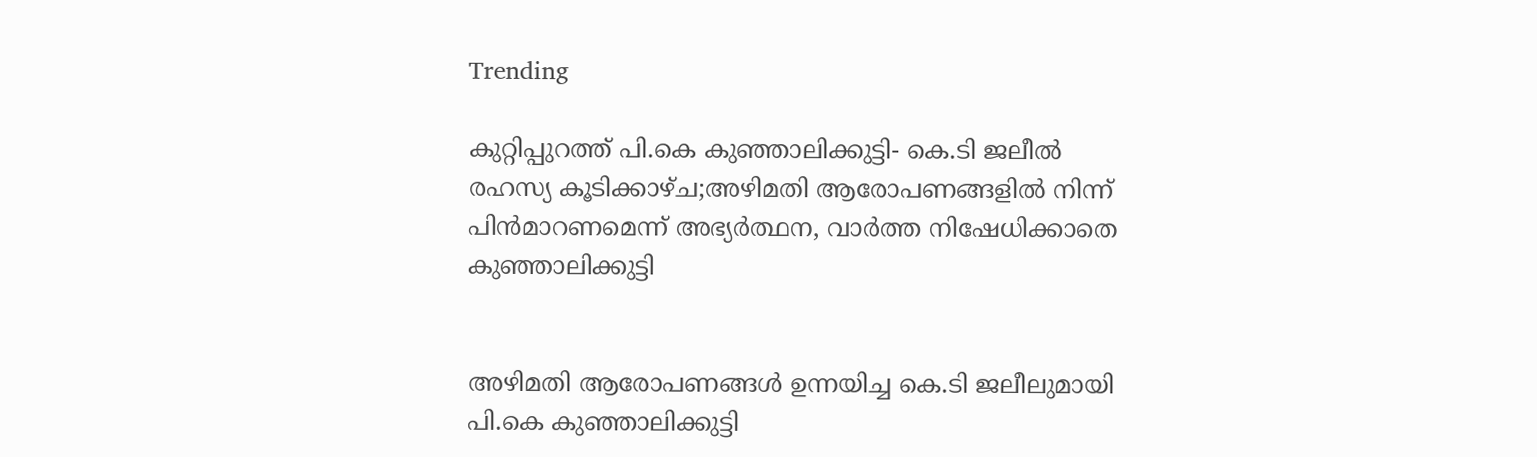Trending

കുറ്റിപ്പുറത്ത് പി.കെ കുഞ്ഞാലിക്കുട്ടി- കെ.ടി ജലീല്‍ രഹസ്യ കൂടിക്കാഴ്ച;അഴിമതി ആരോപണങ്ങളില്‍ നിന്ന് പിന്‍മാറണമെന്ന് അഭ്യര്‍ത്ഥന, വാർത്ത നിഷേധിക്കാതെ കുഞ്ഞാലിക്കുട്ടി


അഴിമതി ആരോപണങ്ങള്‍ ഉന്നയിച്ച കെ.ടി ജലീലുമായി പി.കെ കുഞ്ഞാലിക്കുട്ടി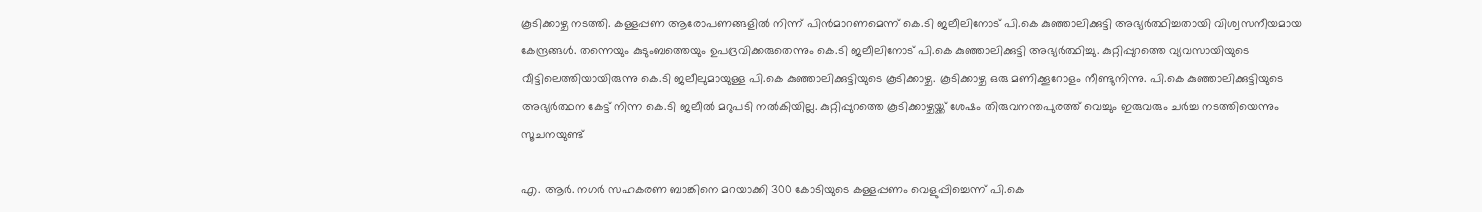കൂടിക്കാഴ്ച നടത്തി. കള്ളപ്പണ ആരോപണങ്ങളില്‍ നിന്ന് പിന്‍മാറണമെന്ന് കെ.ടി ജലീലിനോട് പി.കെ കുഞ്ഞാലിക്കുട്ടി അഭ്യര്‍ത്ഥിച്ചതായി വിശ്വസനീയമായ കേന്ദ്രങ്ങള്‍. തന്നെയും കുടുംബത്തെയും ഉപദ്രവിക്കരുതെന്നും കെ.ടി ജലീലിനോട് പി.കെ കുഞ്ഞാലിക്കുട്ടി അഭ്യര്‍ത്ഥിച്ചു. കുറ്റിപ്പുറത്തെ വ്യവസായിയുടെ വീട്ടിലെത്തിയായിരുന്നു കെ.ടി ജലീലുമായുള്ള പി.കെ കുഞ്ഞാലിക്കുട്ടിയുടെ കൂടിക്കാഴ്ച. കൂടിക്കാഴ്ച ഒരു മണിക്കൂറോളം നീണ്ടുനിന്നു. പി.കെ കുഞ്ഞാലിക്കുട്ടിയുടെ അഭ്യര്‍ത്ഥന കേട്ട് നിന്ന കെ.ടി ജലീല്‍ മറുപടി നല്‍കിയില്ല. കുറ്റിപ്പുറത്തെ കൂടിക്കാഴ്ചയ്ക്ക് ശേഷം തിരുവനന്തപുരത്ത് വെച്ചും ഇരുവരും ചര്‍ച്ച നടത്തിയെന്നും സൂചനയുണ്ട്

എ. ആര്‍. നഗര്‍ സഹകരണ ബാങ്കിനെ മറയാക്കി 300 കോടിയുടെ കള്ളപ്പണം വെളുപ്പിച്ചെന്ന് പി.കെ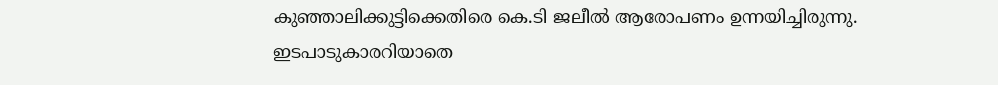കുഞ്ഞാലിക്കുട്ടിക്കെതിരെ കെ.ടി ജലീല്‍ ആരോപണം ഉന്നയിച്ചിരുന്നു. ഇടപാടുകാരറിയാതെ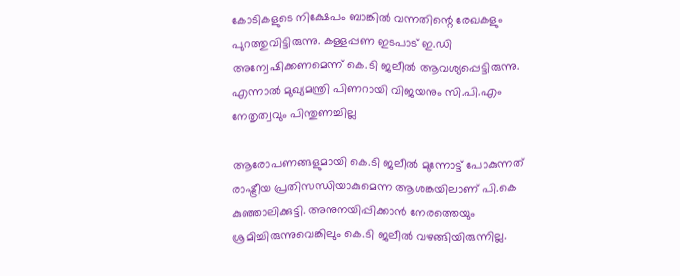കോടികളുടെ നിക്ഷേപം ബാങ്കില്‍ വന്നതിന്റെ രേഖകളും പുറത്തുവിട്ടിരുന്നു. കള്ളപ്പണ ഇടപാട് ഇ.ഡി അന്വേഷിക്കണമെന്ന് കെ.ടി ജലീല്‍ ആവശ്യപ്പെട്ടിരുന്നു. എന്നാല്‍ മുഖ്യമന്ത്രി പിണറായി വിജയനും സി.പി.എം നേതൃത്വവും പിന്തുണച്ചില്ല

ആരോപണങ്ങളുമായി കെ.ടി ജലീല്‍ മുന്നോട്ട് പോകുന്നത് രാഷ്ട്രീയ പ്രതിസന്ധിയാകുമെന്ന ആശങ്കയിലാണ് പി.കെ കുഞ്ഞാലിക്കുട്ടി. അനുനയിപ്പിക്കാന്‍ നേരത്തെയും ശ്രമിച്ചിരുന്നുവെങ്കിലും കെ.ടി ജലീല്‍ വഴങ്ങിയിരുന്നില്ല.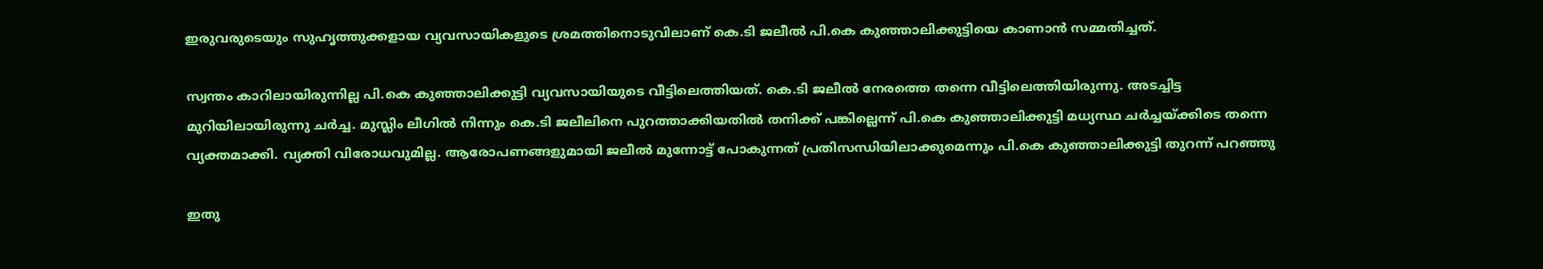ഇരുവരുടെയും സുഹൃത്തുക്കളായ വ്യവസായികളുടെ ശ്രമത്തിനൊടുവിലാണ് കെ.ടി ജലീല്‍ പി.കെ കുഞ്ഞാലിക്കുട്ടിയെ കാണാന്‍ സമ്മതിച്ചത്.

സ്വന്തം കാറിലായിരുന്നില്ല പി.കെ കുഞ്ഞാലിക്കുട്ടി വ്യവസായിയുടെ വീട്ടിലെത്തിയത്. കെ.ടി ജലീല്‍ നേരത്തെ തന്നെ വീട്ടിലെത്തിയിരുന്നു. അടച്ചിട്ട മുറിയിലായിരുന്നു ചര്‍ച്ച. മുസ്ലിം ലീഗില്‍ നിന്നും കെ.ടി ജലീലിനെ പുറത്താക്കിയതില്‍ തനിക്ക് പങ്കില്ലെന്ന് പി.കെ കുഞ്ഞാലിക്കുട്ടി മധ്യസ്ഥ ചര്‍ച്ചയ്ക്കിടെ തന്നെ വ്യക്തമാക്കി. വ്യക്തി വിരോധവുമില്ല. ആരോപണങ്ങളുമായി ജലീല്‍ മുന്നോട്ട് പോകുന്നത് പ്രതിസന്ധിയിലാക്കുമെന്നും പി.കെ കുഞ്ഞാലിക്കുട്ടി തുറന്ന് പറഞ്ഞു

ഇതു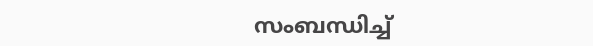സംബന്ധിച്ച്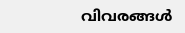വിവരങ്ങൾ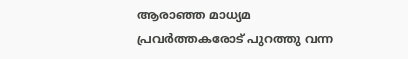ആരാഞ്ഞ മാധ്യമ പ്രവർത്തകരോട് പുറത്തു വന്ന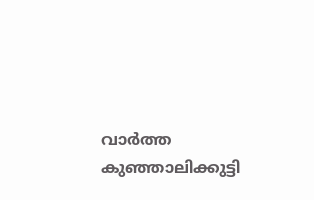വാർത്ത കുഞ്ഞാലിക്കുട്ടി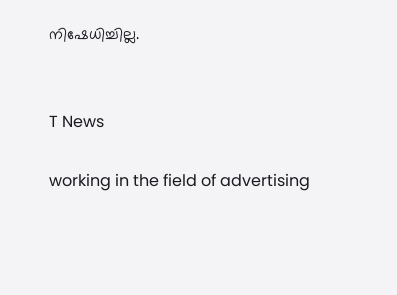നിഷേധിച്ചില്ല.


T News

working in the field of advertising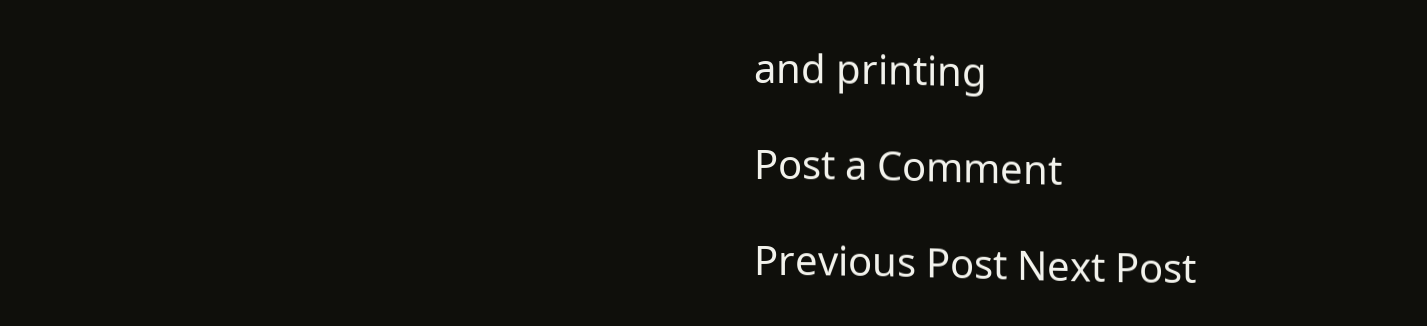and printing

Post a Comment

Previous Post Next Post